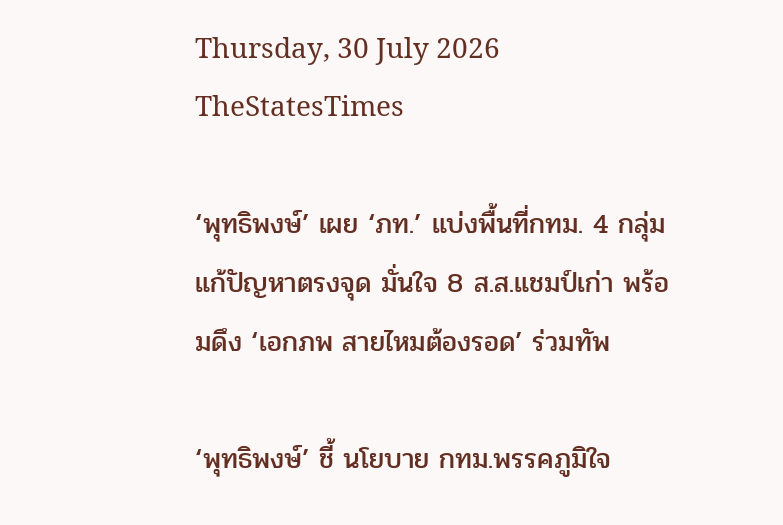Thursday, 30 July 2026
TheStatesTimes

‘พุทธิพงษ์’ เผย ‘ภท.’ แบ่งพื้นที่กทม. 4 กลุ่ม แก้ปัญหาตรงจุด มั่นใจ 8 ส.ส.แชมป์เก่า พร้อมดึง ‘เอกภพ สายไหมต้องรอด’ ร่วมทัพ

‘พุทธิพงษ์’ ชี้ นโยบาย กทม.พรรคภูมิใจ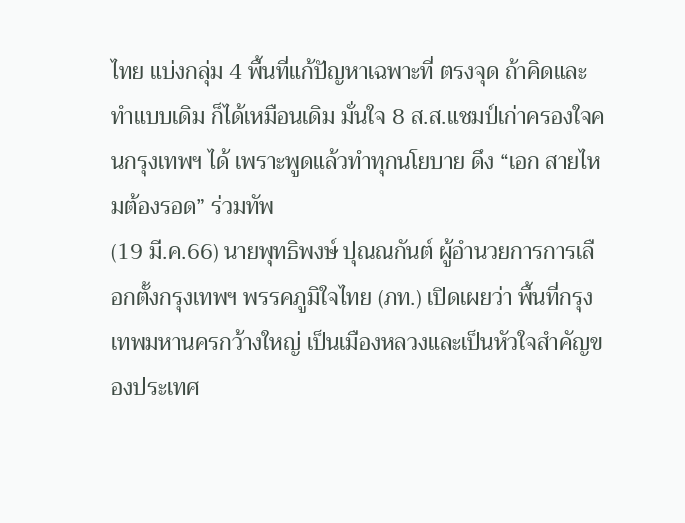ไทย แบ่งกลุ่ม 4 พื้นที่แก้ปัญหาเฉพาะที่ ตรงจุด ถ้าคิดและทำแบบเดิม ก็ได้เหมือนเดิม มั่นใจ 8 ส.ส.แชมป์เก่าครองใจคนกรุงเทพฯ ได้ เพราะพูดแล้วทำทุกนโยบาย ดึง “เอก สายไหมต้องรอด” ร่วมทัพ
(19 มี.ค.66) นายพุทธิพงษ์ ปุณณกันต์ ผู้อำนวยการการเลือกตั้งกรุงเทพฯ พรรคภูมิใจไทย (ภท.) เปิดเผยว่า พื้นที่กรุงเทพมหานครกว้างใหญ่ เป็นเมืองหลวงและเป็นหัวใจสำคัญของประเทศ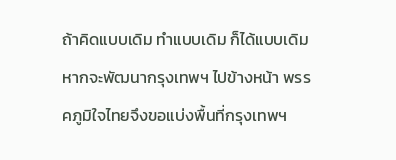ถ้าคิดแบบเดิม ทำแบบเดิม ก็ได้แบบเดิม หากจะพัฒนากรุงเทพฯ ไปข้างหน้า พรรคภูมิใจไทยจึงขอแบ่งพื้นที่กรุงเทพฯ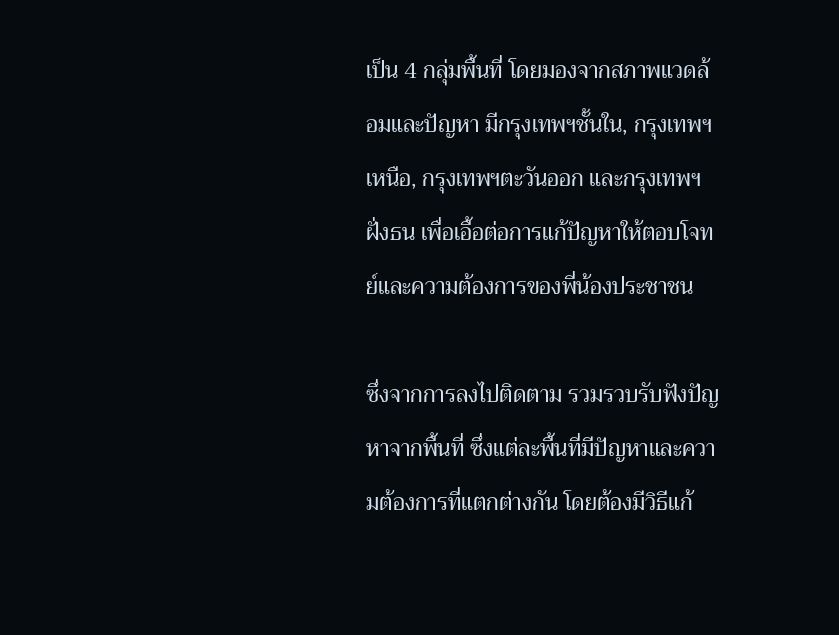เป็น 4 กลุ่มพื้นที่ โดยมองจากสภาพแวดล้อมและปัญหา มีกรุงเทพฯชั้นใน, กรุงเทพฯเหนือ, กรุงเทพฯตะวันออก และกรุงเทพฯฝั่งธน เพื่อเอื้อต่อการแก้ปัญหาให้ตอบโจทย์และความต้องการของพี่น้องประชาชน

ซึ่งจากการลงไปติดตาม รวมรวบรับฟังปัญหาจากพื้นที่ ซึ่งแต่ละพื้นที่มีปัญหาและความต้องการที่แตกต่างกัน โดยต้องมีวิธีแก้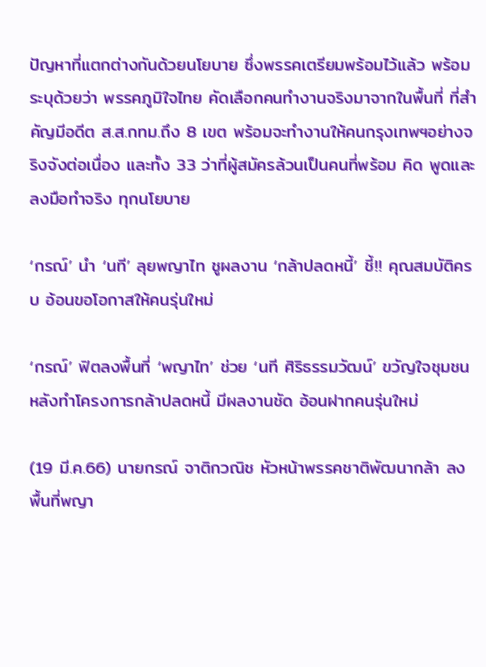ปัญหาที่แตกต่างกันด้วยนโยบาย ซึ่งพรรคเตรียมพร้อมไว้แล้ว พร้อมระบุด้วยว่า พรรคภูมิใจไทย คัดเลือกคนทำงานจริงมาจากในพื้นที่ ที่สำคัญมีอดีต ส.ส.กทม.ถึง 8 เขต พร้อมจะทำงานให้คนกรุงเทพฯอย่างจริงจังต่อเนื่อง และทั้ง 33 ว่าที่ผู้สมัครล้วนเป็นคนที่พร้อม คิด พูดและลงมือทำจริง ทุกนโยบาย

‘กรณ์’ นำ ‘นที’ ลุยพญาไท ชูผลงาน ‘กล้าปลดหนี้’ ชี้!! คุณสมบัติครบ อ้อนขอโอกาสให้คนรุ่นใหม่

‘กรณ์’ ฟิตลงพื้นที่ ‘พญาไท’ ช่วย ‘นที ศิริธรรมวัฒน์’ ขวัญใจชุมชน หลังทำโครงการกล้าปลดหนี้ มีผลงานชัด อ้อนฝากคนรุ่นใหม่

(19 มี.ค.66) นายกรณ์ จาติกวณิช หัวหน้าพรรคชาติพัฒนากล้า ลงพื้นที่พญา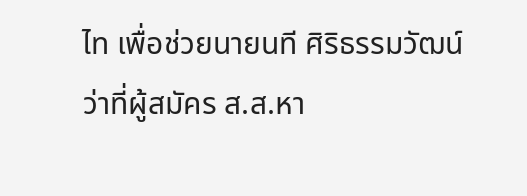ไท เพื่อช่วยนายนที ศิริธรรมวัฒน์ ว่าที่ผู้สมัคร ส.ส.หา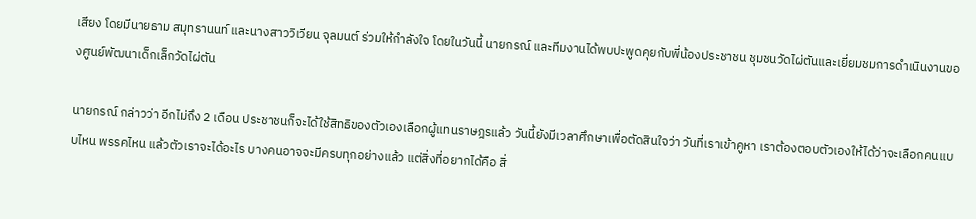เสียง โดยมีนายธาม สมุทรานนท์ และนางสาววิเวียน จุลมนต์ ร่วมให้กำลังใจ โดยในวันนี้ นายกรณ์ และทีมงานได้พบปะพูดคุยกับพี่น้องประชาชน ชุมชนวัดไผ่ตันและเยี่ยมชมการดำเนินงานของศูนย์พัฒนาเด็กเล็กวัดไผ่ตัน

นายกรณ์ กล่าวว่า อีกไม่ถึง 2 เดือน ประชาชนก็จะได้ใช้สิทธิของตัวเองเลือกผู้แทนราษฎรแล้ว วันนี้ยังมีเวลาศึกษาเพื่อตัดสินใจว่า วันที่เราเข้าคูหา เราต้องตอบตัวเองให้ได้ว่าจะเลือกคนแบบไหน พรรคไหน แล้วตัวเราจะได้อะไร บางคนอาจจะมีครบทุกอย่างแล้ว แต่สิ่งที่อยากได้คือ สิ่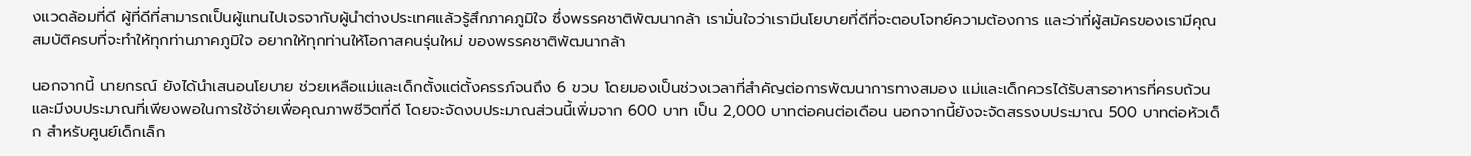งแวดล้อมที่ดี ผู้ที่ดีที่สามารถเป็นผู้แทนไปเจรจากับผู้นำต่างประเทศแล้วรู้สึกภาคภูมิใจ ซึ่งพรรคชาติพัฒนากล้า เรามั่นใจว่าเรามีนโยบายที่ดีที่จะตอบโจทย์ความต้องการ และว่าที่ผู้สมัครของเรามีคุณสมบัติครบที่จะทำให้ทุกท่านภาคภูมิใจ อยากให้ทุกท่านให้โอกาสคนรุ่นใหม่ ของพรรคชาติพัฒนากล้า

นอกจากนี้ นายกรณ์ ยังได้นำเสนอนโยบาย ช่วยเหลือแม่และเด็กตั้งแต่ตั้งครรภ์จนถึง 6 ขวบ โดยมองเป็นช่วงเวลาที่สำคัญต่อการพัฒนาการทางสมอง แม่และเด็กควรได้รับสารอาหารที่ครบถ้วน และมีงบประมาณที่เพียงพอในการใช้จ่ายเพื่อคุณภาพชีวิตที่ดี โดยจะจัดงบประมาณส่วนนี้เพิ่มจาก 600 บาท เป็น 2,000 บาทต่อคนต่อเดือน นอกจากนี้ยังจะจัดสรรงบประมาณ 500 บาทต่อหัวเด็ก สำหรับศูนย์เด็กเล็ก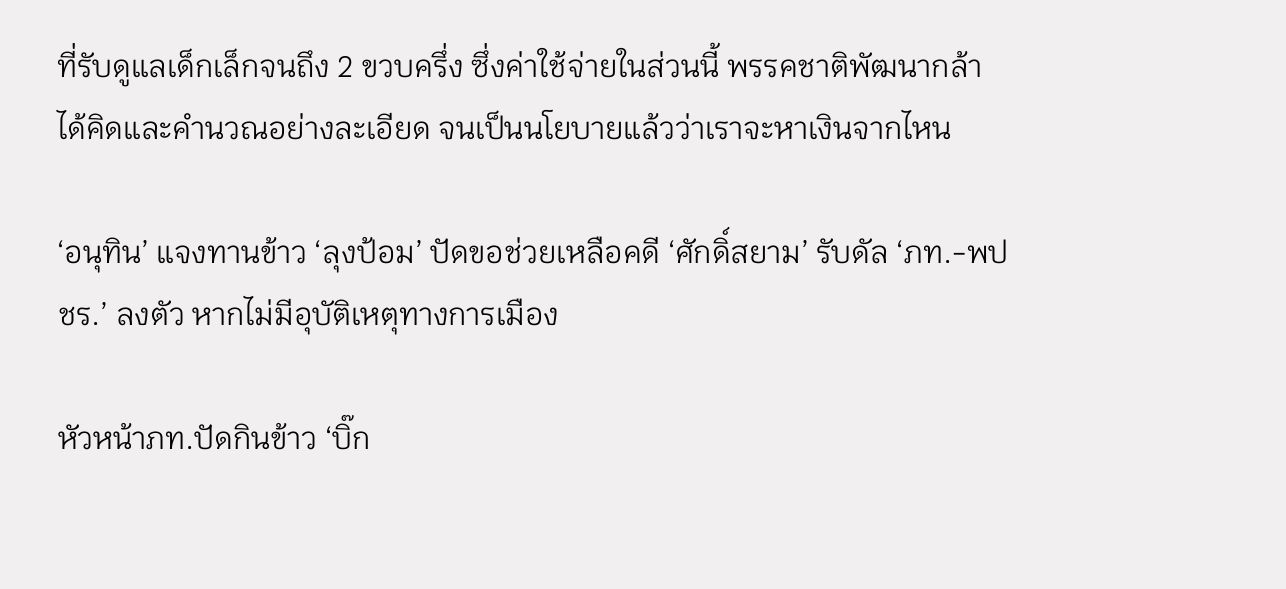ที่รับดูแลเด็กเล็กจนถึง 2 ขวบครึ่ง ซึ่งค่าใช้จ่ายในส่วนนี้ พรรคชาติพัฒนากล้า ได้คิดและคำนวณอย่างละเอียด จนเป็นนโยบายแล้วว่าเราจะหาเงินจากไหน

‘อนุทิน’ แจงทานข้าว ‘ลุงป้อม’ ปัดขอช่วยเหลือคดี ‘ศักดิ์สยาม’ รับดัล ‘ภท.-พปชร.’ ลงตัว หากไม่มีอุบัติเหตุทางการเมือง

หัวหน้าภท.ปัดกินข้าว ‘บิ๊ก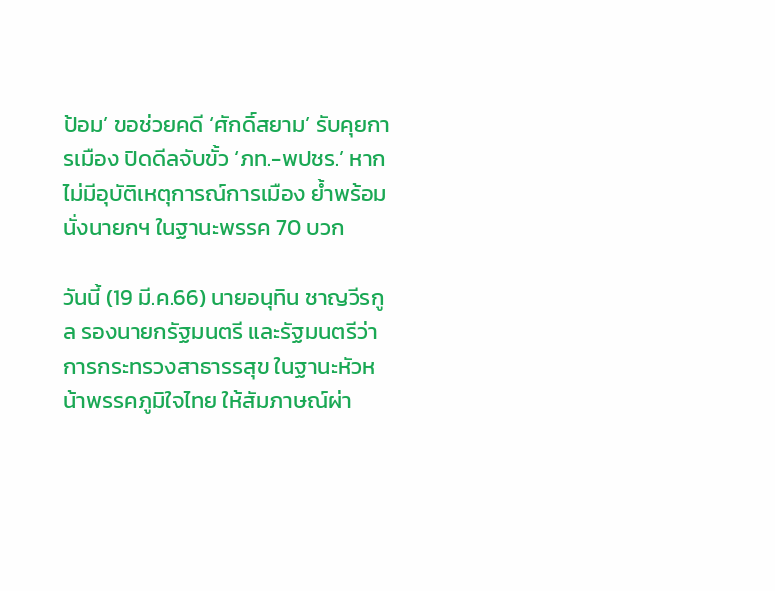ป้อม’ ขอช่วยคดี ‘ศักดิ์สยาม’ รับคุยการเมือง ปิดดีลจับขั้ว ‘ภท.-พปชร.’ หากไม่มีอุบัติเหตุการณ์การเมือง ย้ำพร้อมนั่งนายกฯ ในฐานะพรรค 70 บวก

วันนี้ (19 มี.ค.66) นายอนุทิน ชาญวีรกูล รองนายกรัฐมนตรี และรัฐมนตรีว่าการกระทรวงสาธารรสุข ในฐานะหัวหน้าพรรคภูมิใจไทย ให้สัมภาษณ์ผ่า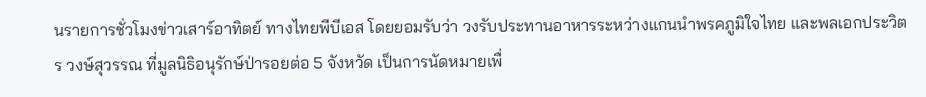นรายการชั่วโมงข่าวเสาร์อาทิตย์ ทางไทยพีบีเอส โดยยอมรับว่า วงรับประทานอาหารระหว่างแกนนำพรคภูมิใจไทย และพลเอกประวิตร วงษ์สุวรรณ ที่มูลนิธิอนุรักษ์ป่ารอยต่อ 5 จังหวัด เป็นการนัดหมายเพื่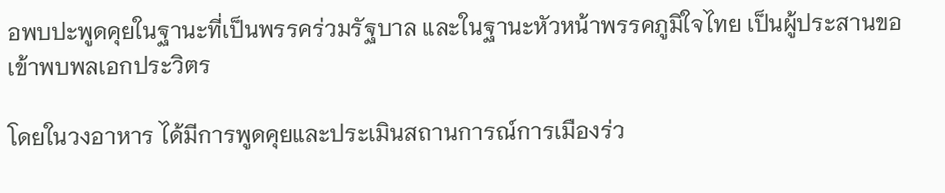อพบปะพูดคุยในฐานะที่เป็นพรรคร่วมรัฐบาล และในฐานะหัวหน้าพรรคภูมิใจไทย เป็นผู้ประสานขอเข้าพบพลเอกประวิตร

โดยในวงอาหาร ได้มีการพูดคุยและประเมินสถานการณ์การเมืองร่ว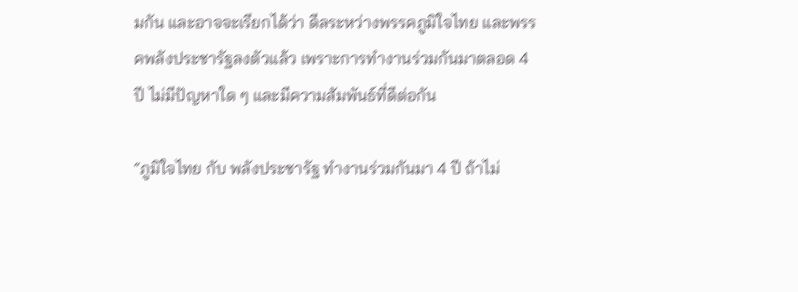มกัน และอาจจะเรียกได้ว่า ดีลระหว่างพรรคภูมิใจไทย และพรรคพลังประชารัฐลงตัวแล้ว เพราะการทำงานร่วมกันมาตลอด 4 ปี ไม่มีปัญหาใด ๆ และมีความสัมพันธ์ที่ดีต่อกัน

“ภูมิใจไทย กับ พลังประชารัฐ ทำงานร่วมกันมา 4 ปี ถ้าไม่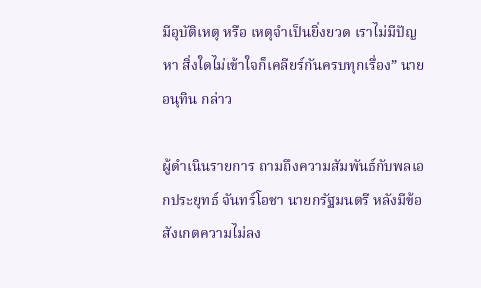มีอุบัติเหตุ หรือ เหตุจำเป็นยิ่งยวด เราไม่มีปัญหา สิ่งใดไม่เข้าใจก็เคลียร์กันครบทุกเรื่อง” นายอนุทิน กล่าว

ผู้ดำเนินรายการ ถามถึงความสัมพันธ์กับพลเอกประยุทธ์ จันทร์โอชา นายกรัฐมนตรี หลังมีข้อสังเกตความไม่ลง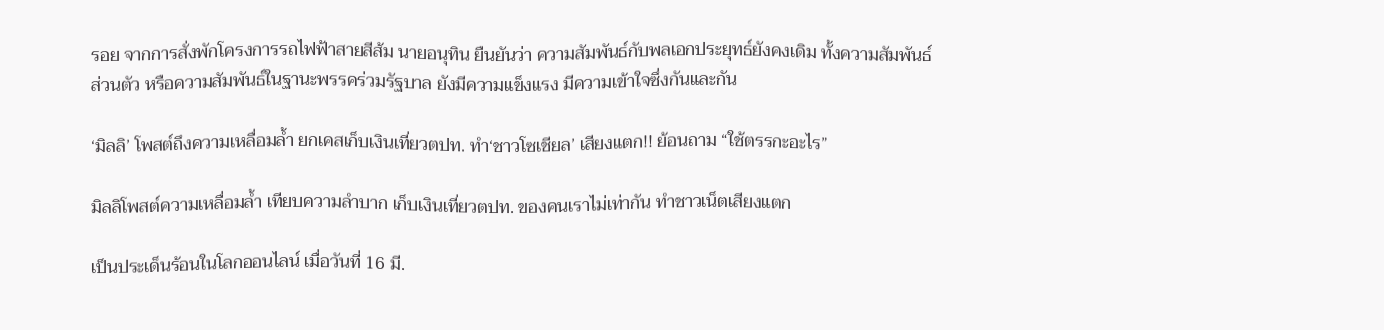รอย จากการสั่งพักโครงการรถไฟฟ้าสายสีส้ม นายอนุทิน ยืนยันว่า ความสัมพันธ์กับพลเอกประยุทธ์ยังคงเดิม ทั้งความสัมพันธ์ส่วนตัว หรือความสัมพันธ์ในฐานะพรรคร่วมรัฐบาล ยังมีความแข็งแรง มีความเข้าใจซึ่งกันและกัน

‘มิลลิ’ โพสต์ถึงความเหลื่อมล้ำ ยกเคสเก็บเงินเที่ยวตปท. ทำ‘ชาวโซเชียล’ เสียงแตก!! ย้อนถาม “ใช้ตรรกะอะไร”

มิลลิโพสต์ความเหลื่อมล้ำ เทียบความลำบาก เก็บเงินเที่ยวตปท. ของคนเราไม่เท่ากัน ทำชาวเน็ตเสียงแตก

เป็นประเด็นร้อนในโลกออนไลน์ เมื่อวันที่ 16 มี.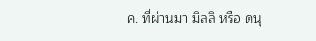ค. ที่ผ่านมา มิลลิ หรือ ดนุ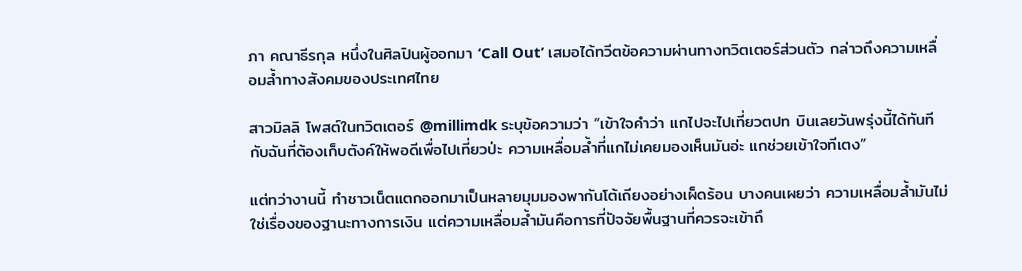ภา คณาธีรกุล หนึ่งในศิลปินผู้ออกมา ‘Call Out’ เสมอได้ทวีตข้อความผ่านทางทวิตเตอร์ส่วนตัว กล่าวถึงความเหลื่อมล้ำทางสังคมของประเทศไทย

สาวมิลลิ โพสต์ในทวิตเตอร์ @millimdk ระบุข้อความว่า “เข้าใจคำว่า แกไปจะไปเที่ยวตปท บินเลยวันพรุ่งนี้ได้ทันที กับฉันที่ต้องเก็บตังค์ให้พอดีเพื่อไปเที่ยวป่ะ ความเหลื่อมล้ำที่แกไม่เคยมองเห็นมันอ่ะ แกช่วยเข้าใจทีเตง”

แต่ทว่างานนี้ ทำชาวเน็ตแตกออกมาเป็นหลายมุมมองพากันโต้เถียงอย่างเผ็ดร้อน บางคนเผยว่า ความเหลื่อมล้ำมันไม่ใช่เรื่องของฐานะทางการเงิน แต่ความเหลื่อมล้ำมันคือการที่ปัจจัยพื้นฐานที่ควรจะเข้าถึ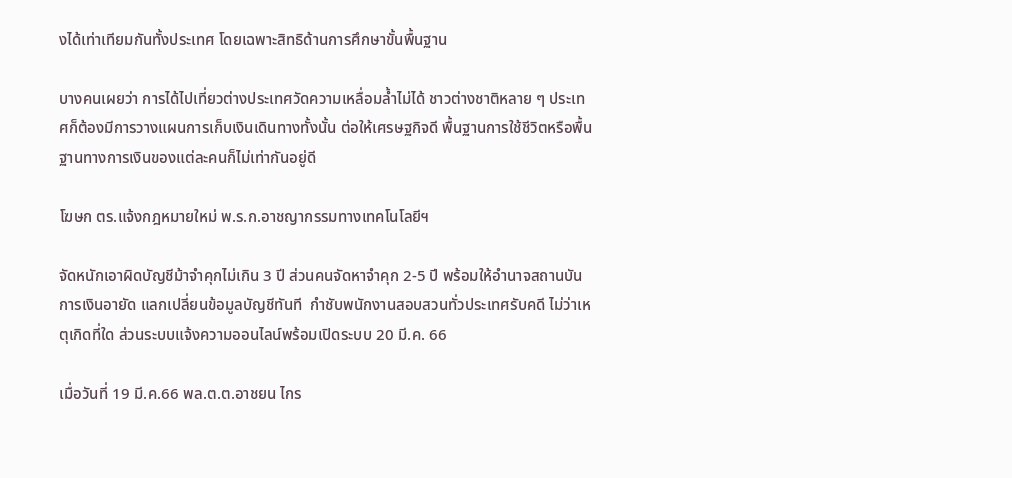งได้เท่าเทียมกันทั้งประเทศ โดยเฉพาะสิทธิด้านการศึกษาขั้นพื้นฐาน

บางคนเผยว่า การได้ไปเที่ยวต่างประเทศวัดความเหลื่อมล้ำไม่ได้ ชาวต่างชาติหลาย ๆ ประเทศก็ต้องมีการวางแผนการเก็บเงินเดินทางทั้งนั้น ต่อให้เศรษฐกิจดี พื้นฐานการใช้ชีวิตหรือพื้นฐานทางการเงินของแต่ละคนก็ไม่เท่ากันอยู่ดี

โฆษก ตร.แจ้งกฎหมายใหม่ พ.ร.ก.อาชญากรรมทางเทคโนโลยีฯ

จัดหนักเอาผิดบัญชีม้าจำคุกไม่เกิน 3 ปี ส่วนคนจัดหาจำคุก 2-5 ปี พร้อมให้อำนาจสถานบันการเงินอายัด แลกเปลี่ยนข้อมูลบัญชีทันที  กำชับพนักงานสอบสวนทั่วประเทศรับคดี ไม่ว่าเหตุเกิดที่ใด ส่วนระบบแจ้งความออนไลน์พร้อมเปิดระบบ 20 มี.ค. 66

เมื่อวันที่ 19 มี.ค.66 พล.ต.ต.อาชยน ไกร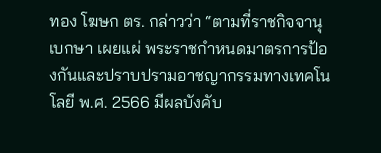ทอง โฆษก ตร. กล่าวว่า “ตามที่ราชกิจจานุเบกษา เผยแผ่ พระราชกำหนดมาตรการป้องกันและปราบปรามอาชญากรรมทางเทคโนโลยี พ.ศ. 2566 มีผลบังคับ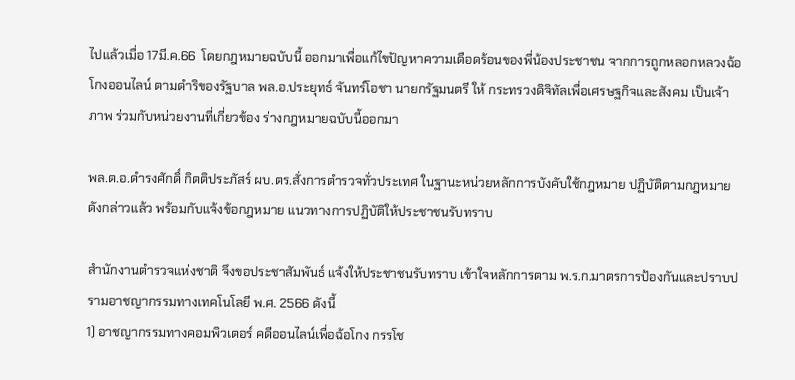ไปแล้วเมื่อ 17มี.ค.66  โดยกฎหมายฉบับนี้ ออกมาเพื่อแก้ไขปัญหาความเดือดร้อนของพี่น้องประชาชน จากการถูกหลอกหลวงฉ้อโกงออนไลน์ ตามดำริของรัฐบาล พล.อ.ประยุทธ์ จันทร์โอชา นายกรัฐมนตรี ให้ กระทรวงดิจิทัลเพื่อเศรษฐกิจและสังคม เป็นเจ้าภาพ ร่วมกับหน่วยงานที่เกี่ยวข้อง ร่างกฎหมายฉบับนี้ออกมา

พล.ต.อ.ดำรงศักดิ์ กิตติประภัสร์ ผบ.ตร.สั่งการตำรวจทั่วประเทศ ในฐานะหน่วยหลักการบังคับใช้กฎหมาย ปฏิบัติตามกฎหมายดังกล่าวแล้ว พร้อมกับแจ้งข้อกฎหมาย แนวทางการปฏิบัติให้ประชาชนรับทราบ

สำนักงานตำรวจแห่งชาติ จึงขอประชาสัมพันธ์ แจ้งให้ประชาชนรับทราบ เข้าใจหลักการตาม พ.ร.ก.มาตรการป้องกันและปราบปรามอาชญากรรมทางเทคโนโลยี พ.ศ. 2566 ดังนี้
1) อาชญากรรมทางคอมพิวเตอร์ คดีออนไลน์เพื่อฉ้อโกง กรรโช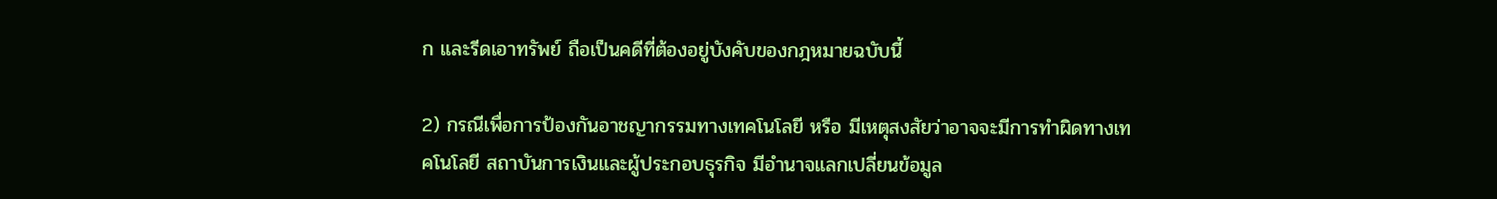ก และรีดเอาทรัพย์ ถือเป็นคดีที่ต้องอยู่บังคับของกฎหมายฉบับนี้

2) กรณีเพื่อการป้องกันอาชญากรรมทางเทคโนโลยี หรือ มีเหตุสงสัยว่าอาจจะมีการทำผิดทางเทคโนโลยี สถาบันการเงินและผู้ประกอบธุรกิจ มีอำนาจแลกเปลี่ยนข้อมูล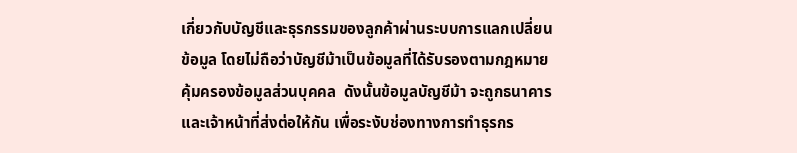เกี่ยวกับบัญชีและธุรกรรมของลูกค้าผ่านระบบการแลกเปลี่ยนข้อมูล โดยไม่ถือว่าบัญชีม้าเป็นข้อมูลที่ได้รับรองตามกฎหมายคุ้มครองข้อมูลส่วนบุคคล  ดังนั้นข้อมูลบัญชีม้า จะถูกธนาคารและเจ้าหน้าที่ส่งต่อให้กัน เพื่อระงับช่องทางการทำธุรกร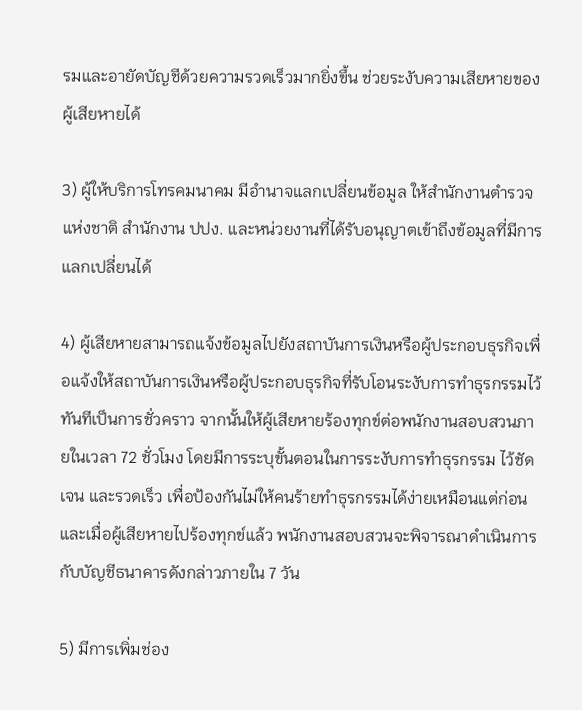รมและอายัดบัญชีด้วยความรวดเร็วมากยิ่งขึ้น ช่วยระงับความเสียหายของผู้เสียหายได้

3) ผู้ให้บริการโทรคมนาคม มีอำนาจแลกเปลี่ยนข้อมูล ให้สำนักงานตำรวจแห่งชาติ สำนักงาน ปปง. และหน่วยงานที่ได้รับอนุญาตเข้าถึงข้อมูลที่มีการแลกเปลี่ยนได้

4) ผู้เสียหายสามารถแจ้งข้อมูลไปยังสถาบันการเงินหรือผู้ประกอบธุรกิจเพื่อแจ้งให้สถาบันการเงินหรือผู้ประกอบธุรกิจที่รับโอนระงับการทำธุรกรรมไว้ทันทีเป็นการชั่วคราว จากนั้นให้ผู้เสียหายร้องทุกข์ต่อพนักงานสอบสวนภายในเวลา 72 ชั่วโมง โดยมีการระบุขั้นตอนในการระงับการทำธุรกรรม ไว้ชัดเจน และรวดเร็ว เพื่อป้องกันไม่ให้คนร้ายทำธุรกรรมได้ง่ายเหมือนแต่ก่อน และเมื่อผู้เสียหายไปร้องทุกข์แล้ว พนักงานสอบสวนจะพิจารณาดำเนินการกับบัญชีธนาคารดังกล่าวภายใน 7 วัน

5) มีการเพิ่มช่อง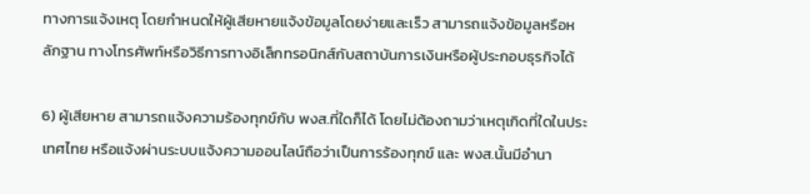ทางการแจ้งเหตุ โดยกำหนดให้ผู้เสียหายแจ้งข้อมูลโดยง่ายและเร็ว สามารถแจ้งข้อมูลหรือหลักฐาน ทางโทรศัพท์หรือวิธีการทางอิเล็กทรอนิกส์กับสถาบันการเงินหรือผู้ประกอบธุรกิจได้

6) ผู้เสียหาย สามารถแจ้งความร้องทุกข์กับ พงส.ที่ใดก็ได้ โดยไม่ต้องถามว่าเหตุเกิดที่ใดในประเทศไทย หรือแจ้งผ่านระบบแจ้งความออนไลน์ถือว่าเป็นการร้องทุกข์ และ พงส.นั้นมีอำนา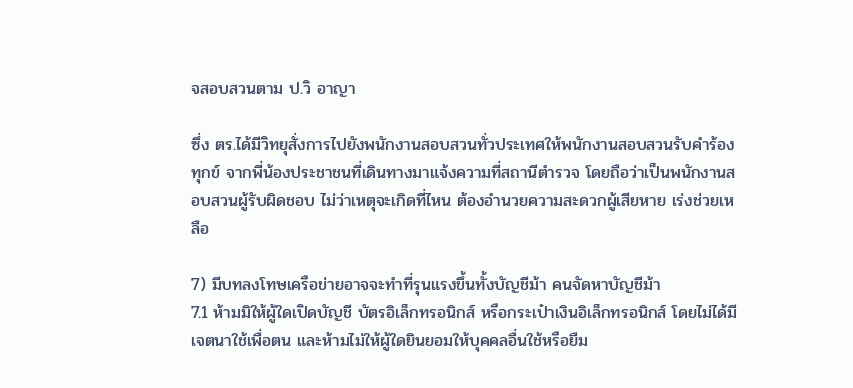จสอบสวนตาม ป.วิ อาญา

ซึ่ง ตร.ได้มีวิทยุสั่งการไปยังพนักงานสอบสวนทั่วประเทศให้พนักงานสอบสวนรับคำร้องทุกข์ จากพี่น้องประชาชนที่เดินทางมาแจ้งความที่สถานีตำรวจ โดยถือว่าเป็นพนักงานสอบสวนผู้รับผิดชอบ ไม่ว่าเหตุจะเกิดที่ไหน ต้องอำนวยความสะดวกผู้เสียหาย เร่งช่วยเหลือ

7) มีบทลงโทษเครือข่ายอาจจะทำที่รุนแรงขึ้นทั้งบัญชีม้า คนจัดหาบัญชีม้า
7.1 ห้ามมิให้ผู้ใดเปิดบัญชี บัตรอิเล็กทรอนิกส์ หรือกระเป๋าเงินอิเล็กทรอนิกส์ โดยไม่ได้มีเจตนาใช้เพื่อตน และห้ามไม่ให้ผู้ใดยินยอมให้บุคคลอื่นใช้หรือยืม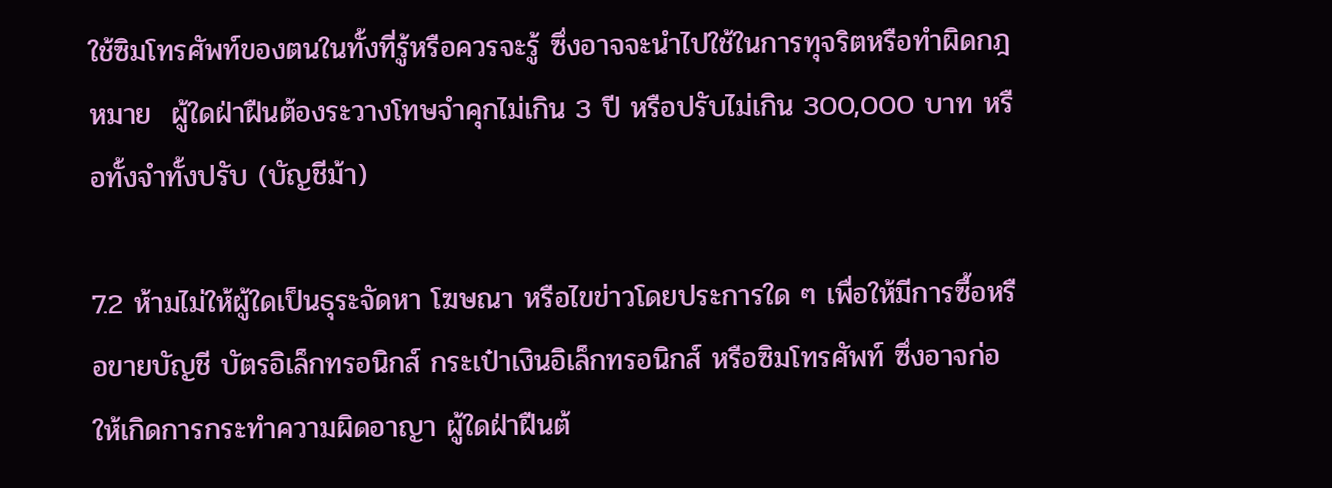ใช้ซิมโทรศัพท์ของตนในทั้งที่รู้หรือควรจะรู้ ซึ่งอาจจะนำไปใช้ในการทุจริตหรือทำผิดกฎหมาย  ผู้ใดฝ่าฝืนต้องระวางโทษจำคุกไม่เกิน 3 ปี หรือปรับไม่เกิน 300,000 บาท หรือทั้งจำทั้งปรับ (บัญชีม้า)

7.2 ห้ามไม่ให้ผู้ใดเป็นธุระจัดหา โฆษณา หรือไขข่าวโดยประการใด ๆ เพื่อให้มีการซื้อหรือขายบัญชี บัตรอิเล็กทรอนิกส์ กระเป๋าเงินอิเล็กทรอนิกส์ หรือซิมโทรศัพท์ ซึ่งอาจก่อให้เกิดการกระทำความผิดอาญา ผู้ใดฝ่าฝืนต้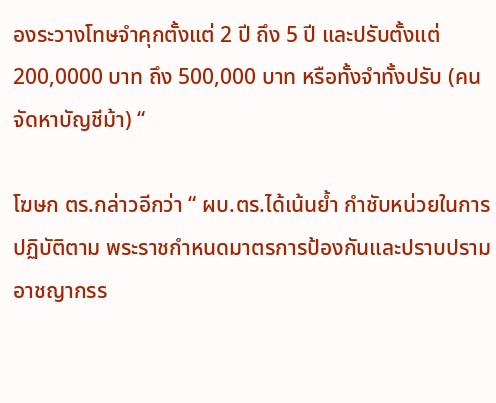องระวางโทษจำคุกตั้งแต่ 2 ปี ถึง 5 ปี และปรับตั้งแต่ 200,0000 บาท ถึง 500,000 บาท หรือทั้งจำทั้งปรับ (คนจัดหาบัญชีม้า) “

โฆษก ตร.กล่าวอีกว่า “ ผบ.ตร.ได้เน้นย้ำ กำชับหน่วยในการปฏิบัติตาม พระราชกำหนดมาตรการป้องกันและปราบปรามอาชญากรร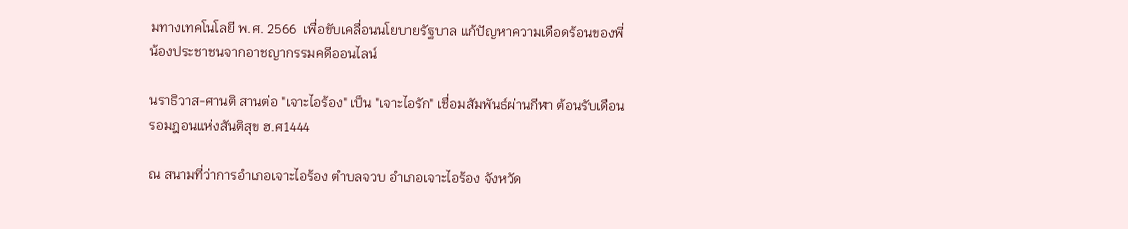มทางเทคโนโลยี พ.ศ. 2566  เพื่อขับเคลื่อนนโยบายรัฐบาล แก้ปัญหาความเดือดร้อนของพี่น้องประชาชนจากอาชญากรรมคดีออนไลน์

นราธิวาส-ศานติ สานต่อ "เจาะไอร้อง" เป็น "เจาะไอรัก" เชื่อมสัมพันธ์ผ่านกีฬา ต้อนรับเดือนรอมฎอนแห่งสันติสุข ฮ.ศ1444

ณ สนามที่ว่าการอำเภอเจาะไอร้อง ตำบลจวบ อำเภอเจาะไอร้อง จังหวัด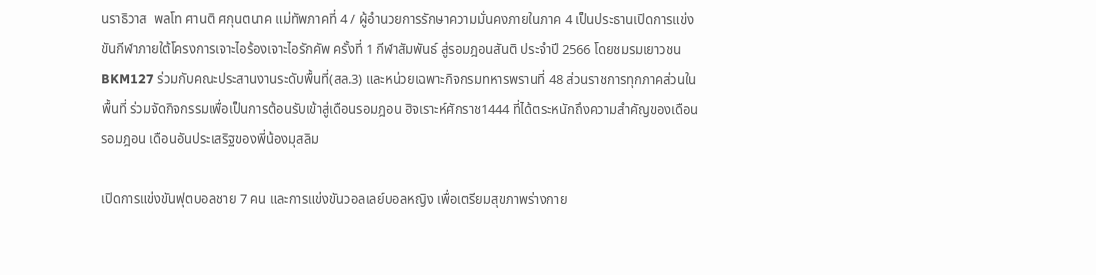นราธิวาส  พลโท ศานติ ศกุนตนาค แม่ทัพภาคที่ 4 / ผู้อำนวยการรักษาความมั่นคงภายในภาค 4 เป็นประธานเปิดการแข่งขันกีฬาภายใต้โครงการเจาะไอร้องเจาะไอรักคัพ ครั้งที่ 1 กีฬาสัมพันธ์ สู่รอมฎอนสันติ ประจำปี 2566 โดยชมรมเยาวชน BKM127 ร่วมกับคณะประสานงานระดับพื้นที่(สล.3) และหน่วยเฉพาะกิจกรมทหารพรานที่ 48 ส่วนราชการทุกภาคส่วนในพื้นที่ ร่วมจัดกิจกรรมเพื่อเป็นการต้อนรับเข้าสู่เดือนรอมฎอน ฮิจเราะห์ศักราช1444 ที่ได้ตระหนักถึงความสำคัญของเดือนรอมฎอน เดือนอันประเสริฐของพี่น้องมุสลิม

เปิดการแข่งขันฟุตบอลชาย 7 คน และการแข่งขันวอลเลย์บอลหญิง เพื่อเตรียมสุขภาพร่างกาย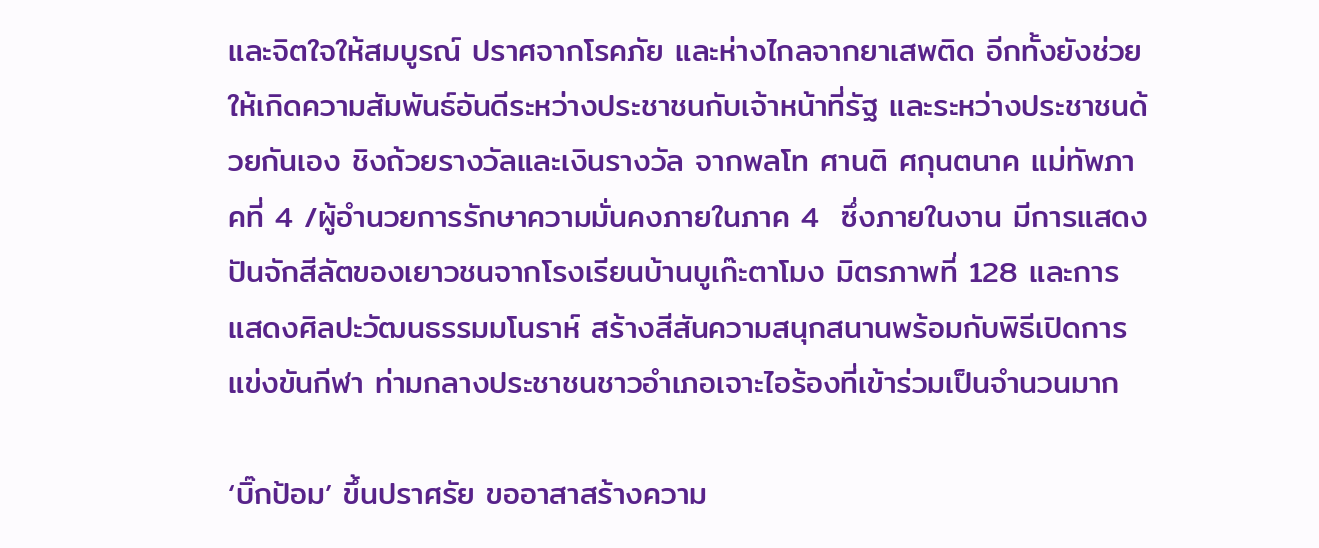และจิตใจให้สมบูรณ์ ปราศจากโรคภัย และห่างไกลจากยาเสพติด อีกทั้งยังช่วยให้เกิดความสัมพันธ์อันดีระหว่างประชาชนกับเจ้าหน้าที่รัฐ และระหว่างประชาชนด้วยกันเอง ชิงถ้วยรางวัลและเงินรางวัล จากพลโท ศานติ ศกุนตนาค แม่ทัพภาคที่ 4 /ผู้อำนวยการรักษาความมั่นคงภายในภาค 4  ซึ่งภายในงาน มีการแสดงปันจักสีลัตของเยาวชนจากโรงเรียนบ้านบูเก๊ะตาโมง มิตรภาพที่ 128 และการแสดงศิลปะวัฒนธรรมมโนราห์ สร้างสีสันความสนุกสนานพร้อมกับพิธีเปิดการแข่งขันกีฬา ท่ามกลางประชาชนชาวอำเภอเจาะไอร้องที่เข้าร่วมเป็นจำนวนมาก

‘บิ๊กป้อม’ ขึ้นปราศรัย ขออาสาสร้างความ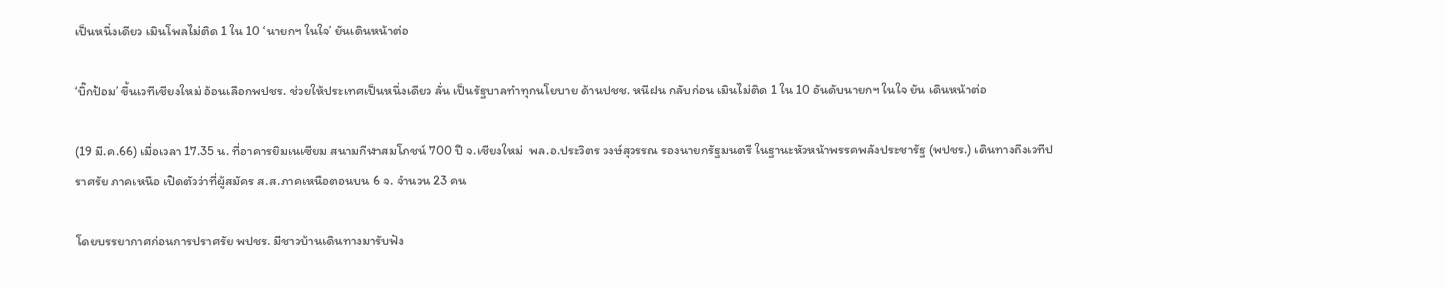เป็นหนึ่งเดียว เมินโพลไม่ติด 1 ใน 10 ‘นายกฯ ในใจ’ ยันเดินหน้าต่อ

‘บิ๊กป้อม’ ขึ้นเวทีเชียงใหม่ อ้อนเลือกพปชร. ช่วยให้ประเทศเป็นหนึ่งเดียว ลั่น เป็นรัฐบาลทำทุกนโยบาย ด้านปชช. หนีฝน กลับก่อน เมินไม่ติด 1 ใน 10 อันดับนายกฯ ในใจ ยัน เดินหน้าต่อ

(19 มี.ค.66) เมื่อเวลา 17.35 น. ที่อาคารยิมเนเซียม สนามกีฬาสมโภชน์ 700 ปี จ.เชียงใหม่  พล.อ.ประวิตร วงษ์สุวรรณ รองนายกรัฐมนตรี ในฐานะหัวหน้าพรรคพลังประชารัฐ (พปชร.) เดินทางถึงเวทีปราศรัย ภาคเหนือ เปิดตัวว่าที่ผู้สมัคร ส.ส.ภาคเหนือตอนบน 6 จ. จำนวน 23 คน

โดยบรรยากาศก่อนการปราศรัย พปชร. มีชาวบ้านเดินทางมารับฟัง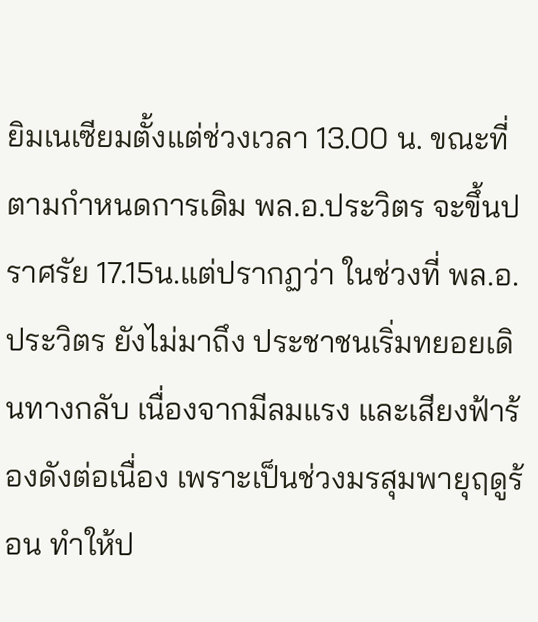ยิมเนเซียมตั้งแต่ช่วงเวลา 13.00 น. ขณะที่ตามกำหนดการเดิม พล.อ.ประวิตร จะขึ้นปราศรัย 17.15น.แต่ปรากฏว่า ในช่วงที่ พล.อ.ประวิตร ยังไม่มาถึง ประชาชนเริ่มทยอยเดินทางกลับ เนื่องจากมีลมแรง และเสียงฟ้าร้องดังต่อเนื่อง เพราะเป็นช่วงมรสุมพายุฤดูร้อน ทำให้ป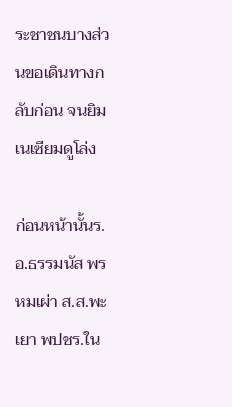ระชาชนบางส่วนขอเดินทางกลับก่อน จนยิมเนเซียมดูโล่ง

ก่อนหน้านั้นร.อ.ธรรมนัส พรหมเผ่า ส.ส.พะเยา พปชร.ใน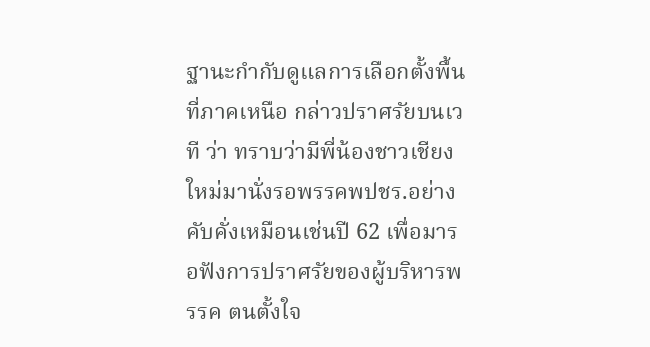ฐานะกำกับดูแลการเลือกตั้งพื้นที่ภาคเหนือ กล่าวปราศรัยบนเวที ว่า ทราบว่ามีพี่น้องชาวเชียงใหม่มานั่งรอพรรคพปชร.อย่างคับคั่งเหมือนเช่นปี 62 เพื่อมารอฟังการปราศรัยของผู้บริหารพรรค ตนตั้งใจ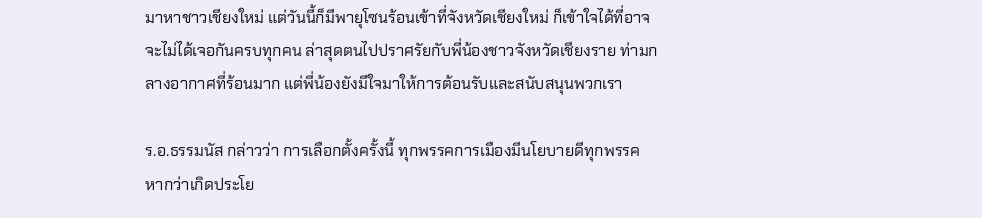มาหาชาวเชียงใหม่ แต่วันนี้ก็มีพายุโซนร้อนเข้าที่จังหวัดเชียงใหม่ ก็เข้าใจได้ที่อาจจะไม่ได้เจอกันครบทุกคน ล่าสุดตนไปปราศรัยกับพี่น้องชาวจังหวัดเชียงราย ท่ามกลางอากาศที่ร้อนมาก แต่พี่น้องยังมีใจมาให้การต้อนรับและสนับสนุนพวกเรา

ร.อ.ธรรมนัส กล่าวว่า การเลือกตั้งครั้งนี้ ทุกพรรคการเมืองมีนโยบายดีทุกพรรค หากว่าเกิดประโย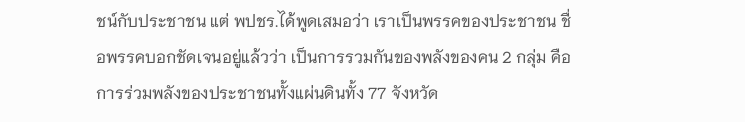ชน์กับประชาชน แต่ พปชร.ได้พูดเสมอว่า เราเป็นพรรคของประชาชน ชื่อพรรคบอกชัดเจนอยู่แล้วว่า เป็นการรวมกันของพลังของคน 2 กลุ่ม คือ การร่วมพลังของประชาชนทั้งแผ่นดินทั้ง 77 จังหวัด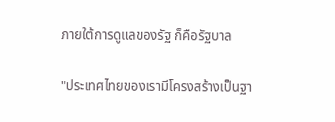ภายใต้การดูแลของรัฐ ก็คือรัฐบาล

"ประเทศไทยของเรามีโครงสร้างเป็นฐา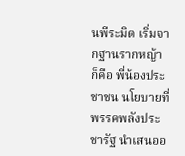นพีระมิด เริ่มจากฐานรากหญ้า ก็คือ พี่น้องประชาชน นโยบายที่พรรคพลังประชารัฐ นำเสนออ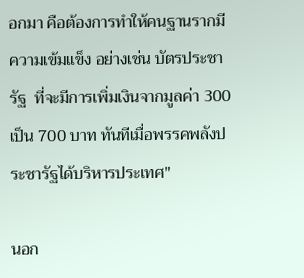อกมา คือต้องการทำให้คนฐานรากมีความเข้มแข็ง อย่างเช่น บัตรประชารัฐ  ที่จะมีการเพิ่มเงินจากมูลค่า 300 เป็น 700 บาท ทันทีเมื่อพรรคพลังประชารัฐได้บริหารประเทศ"

นอก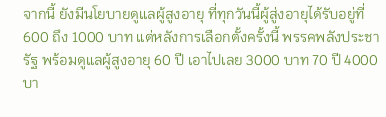จากนี้ ยังมีนโยบายดูแลผู้สูงอายุ ที่ทุกวันนี้ผู้สู่งอายุได้รับอยู่ที่ 600 ถึง 1000 บาท แต่หลังการเลือกตั้งครั้งนี้ พรรคพลังประชารัฐ พร้อมดูแลผู้สูงอายุ 60 ปี เอาไปเลย 3000 บาท 70 ปี 4000 บา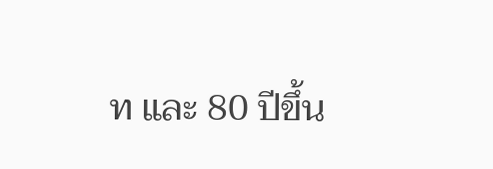ท และ 80 ปีขึ้น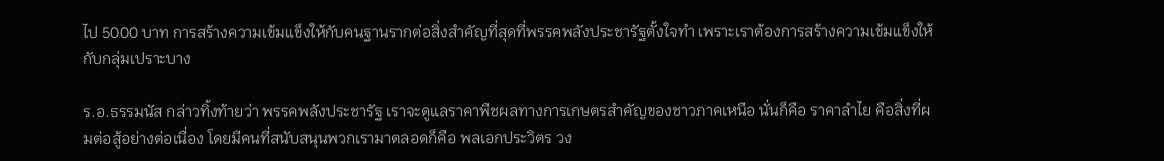ไป 5000 บาท การสร้างความเข้มแข็งให้กับคนฐานรากต่อสิ่งสำคัญที่สุดที่พรรคพลังประชารัฐตั้งใจทำ เพราะเราต้องการสร้างความเข้มแข็งให้กับกลุ่มเปราะบาง

ร.อ.ธรรมนัส กล่าวทิ้งท้ายว่า พรรคพลังประชารัฐ เราจะดูแลราคาพืชผลทางการเกษตรสำคัญของชาวภาคเหนือ นั่นก็คือ ราคาลำไย คือสิ่งที่ผมต่อสู้อย่างต่อเนื่อง โดยมีคนที่สนับสนุนพวกเรามาตลอดก็คือ พลเอกประวิตร วง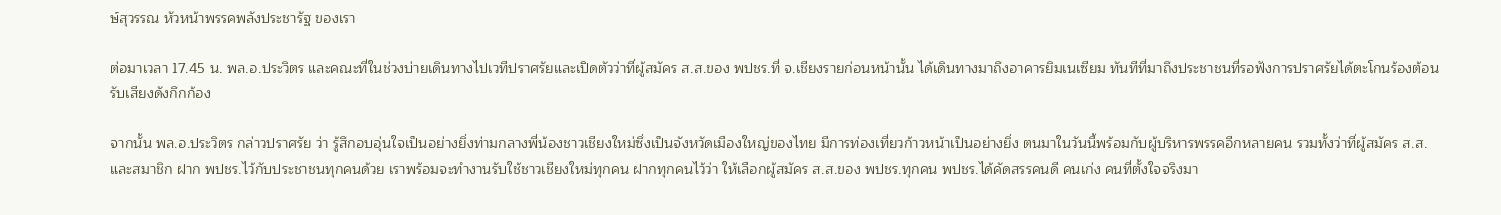ษ์สุวรรณ หัวหน้าพรรคพลังประชารัฐ ของเรา

ต่อมาเวลา 17.45 น. พล.อ.ประวิตร และคณะที่ในช่วงบ่ายเดินทางไปเวทีปราศรัยและเปิดตัวว่าที่ผู้สมัคร ส.ส.ของ พปชร.ที่ จ.เชียงรายก่อนหน้านั้น ได้เดินทางมาถึงอาคารยิมเนเซียม ทันทีที่มาถึงประชาชนที่รอฟังการปราศรัยได้ตะโกนร้องต้อนรับเสียงดังกึกก้อง

จากนั้น พล.อ.ประวิตร กล่าวปราศรัย ว่า รู้สึกอบอุ่นใจเป็นอย่างยิ่งท่ามกลางพี่น้องชาวเชียงใหม่ซึ่งเป็นจังหวัดเมืองใหญ่ของไทย มีการท่องเที่ยวก้าวหน้าเป็นอย่างยิ่ง ตนมาในวันนี้พร้อมกับผู้บริหารพรรคอีกหลายคน รวมทั้งว่าที่ผู้สมัคร ส.ส. และสมาชิก ฝาก พปชร.ไว้กับประชาชนทุกคนด้วย เราพร้อมจะทำงานรับใช้ชาวเชียงใหม่ทุกคน ฝากทุกคนไว้ว่า ให้เลือกผู้สมัคร ส.ส.ของ พปชร.ทุกคน พปชร.ได้คัดสรรคนดี คนเก่ง คนที่ตั้งใจจริงมา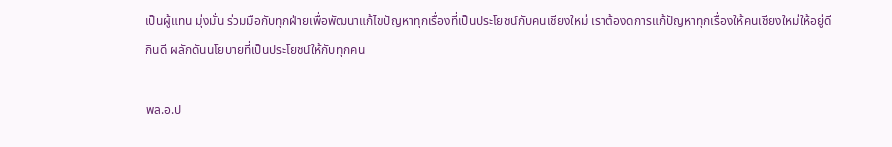เป็นผู้แทน มุ่งมั่น ร่วมมือกับทุกฝ่ายเพื่อพัฒนาแก้ไขปัญหาทุกเรื่องที่เป็นประโยชน์กับคนเชียงใหม่ เราต้องดการแก้ปัญหาทุกเรื่องให้คนเชียงใหม่ให้อยู่ดีกินดี ผลักดันนโยบายที่เป็นประโยชน์ให้กับทุกคน

พล.อ.ป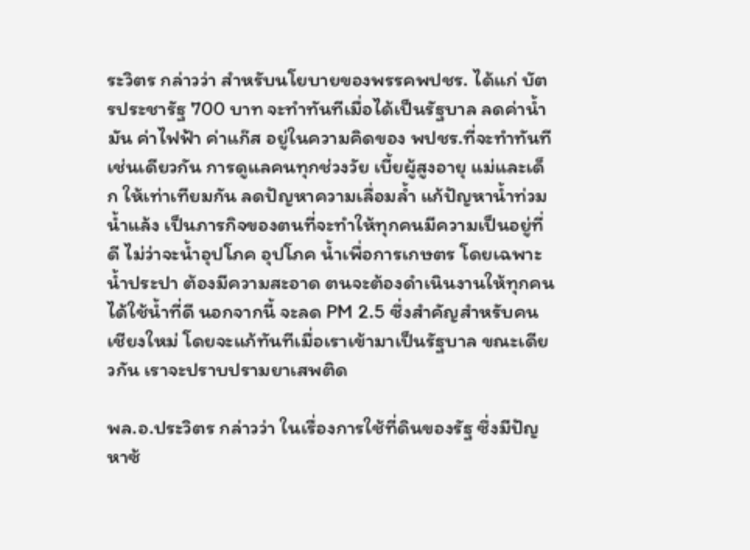ระวิตร กล่าวว่า สำหรับนโยบายของพรรคพปชร. ได้แก่ บัตรประชารัฐ 700 บาท จะทำทันทีเมื่อได้เป็นรัฐบาล ลดค่าน้ำมัน ค่าไฟฟ้า ค่าแก๊ส อยู่ในความคิดของ พปชร.ที่จะทำทันทีเช่นเดียวกัน การดูแลคนทุกช่วงวัย เบี้ยผู้สูงอายุ แม่และเด็ก ให้เท่าเทียมกัน ลดปัญหาความเลื่อมล้ำ แก้ปัญหาน้ำท่วม น้ำแล้ง เป็นภารกิจของตนที่จะทำให้ทุกคนมีความเป็นอยู่ที่ดี ไม่ว่าจะน้ำอุปโภค อุปโภค น้ำเพื่อการเกษตร โดยเฉพาะน้ำประปา ต้องมีความสะอาด ตนจะต้องดำเนินงานให้ทุกคนได้ใช้น้ำที่ดี นอกจากนี้ จะลด PM 2.5 ซึ่งสำคัญสำหรับคนเชียงใหม่ โดยจะแก้ทันทีเมื่อเราเข้ามาเป็นรัฐบาล ขณะเดียวกัน เราจะปราบปรามยาเสพติด

พล.อ.ประวิตร กล่าวว่า ในเรื่องการใช้ที่ดินของรัฐ ซึ่งมีปัญหาซ้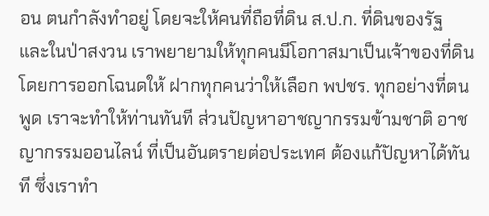อน ตนกำลังทำอยู่ โดยจะให้คนที่ถือที่ดิน ส.ป.ก. ที่ดินของรัฐ และในป่าสงวน เราพยายามให้ทุกคนมีโอกาสมาเป็นเจ้าของที่ดิน โดยการออกโฉนดให้ ฝากทุกคนว่าให้เลือก พปชร. ทุกอย่างที่ตนพูด เราจะทำให้ท่านทันที ส่วนปัญหาอาชญากรรมข้ามชาติ อาชญากรรมออนไลน์ ที่เป็นอันตรายต่อประเทศ ต้องแก้ปัญหาได้ทันที ซึ่งเราทำ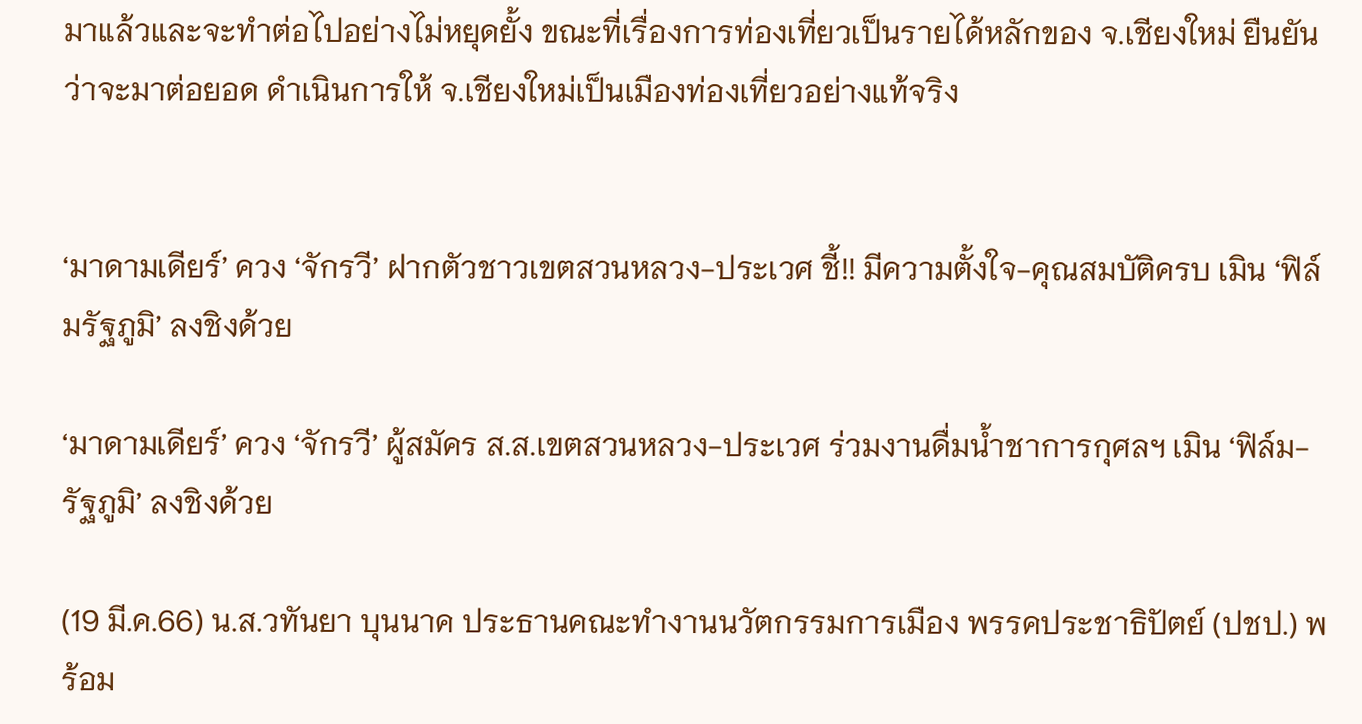มาแล้วและจะทำต่อไปอย่างไม่หยุดยั้ง ขณะที่เรื่องการท่องเที่ยวเป็นรายได้หลักของ จ.เชียงใหม่ ยืนยันว่าจะมาต่อยอด ดำเนินการให้ จ.เชียงใหม่เป็นเมืองท่องเที่ยวอย่างแท้จริง


‘มาดามเดียร์’ ควง ‘จักรวี’ ฝากตัวชาวเขตสวนหลวง-ประเวศ ชี้!! มีความตั้งใจ-คุณสมบัติครบ เมิน ‘ฟิล์มรัฐภูมิ’ ลงชิงด้วย

‘มาดามเดียร์’ ควง ‘จักรวี’ ผู้สมัคร ส.ส.เขตสวนหลวง-ประเวศ ร่วมงานดื่มน้ำชาการกุศลฯ เมิน ‘ฟิล์ม-รัฐภูมิ’ ลงชิงด้วย

(19 มี.ค.66) น.ส.วทันยา บุนนาค ประธานคณะทำงานนวัตกรรมการเมือง พรรคประชาธิปัตย์ (ปชป.) พร้อม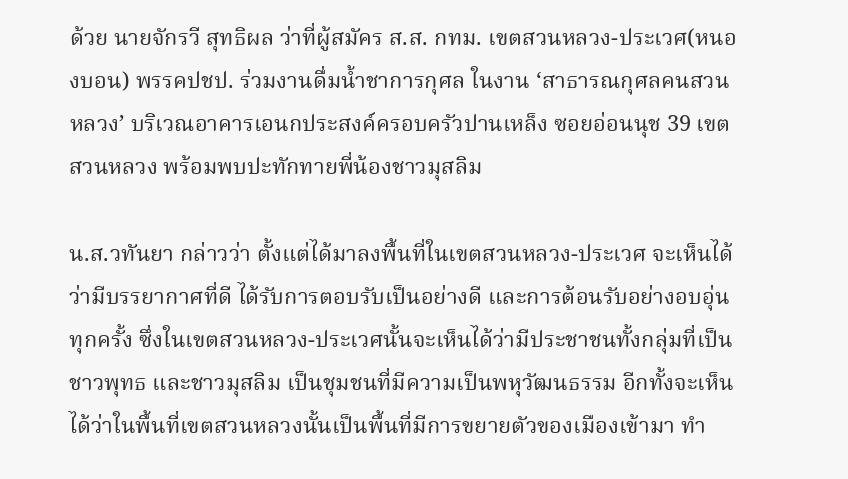ด้วย นายจักรวี สุทธิผล ว่าที่ผู้สมัคร ส.ส. กทม. เขตสวนหลวง-ประเวศ(หนองบอน) พรรคปชป. ร่วมงานดื่มน้ำชาการกุศล ในงาน ‘สาธารณกุศลคนสวนหลวง’ บริเวณอาคารเอนกประสงค์ครอบครัวปานเหล็ง ซอยอ่อนนุช 39 เขตสวนหลวง พร้อมพบปะทักทายพี่น้องชาวมุสลิม

น.ส.วทันยา กล่าวว่า ตั้งแต่ได้มาลงพื้นที่ในเขตสวนหลวง-ประเวศ จะเห็นได้ว่ามีบรรยากาศที่ดี ได้รับการตอบรับเป็นอย่างดี และการต้อนรับอย่างอบอุ่นทุกครั้ง ซึ่งในเขตสวนหลวง-ประเวศนั้นจะเห็นได้ว่ามีประชาชนทั้งกลุ่มที่เป็นชาวพุทธ และชาวมุสลิม เป็นชุมชนที่มีความเป็นพหุวัฒนธรรม อีกทั้งจะเห็นได้ว่าในพื้นที่เขตสวนหลวงนั้นเป็นพื้นที่มีการขยายตัวของเมืองเข้ามา ทำ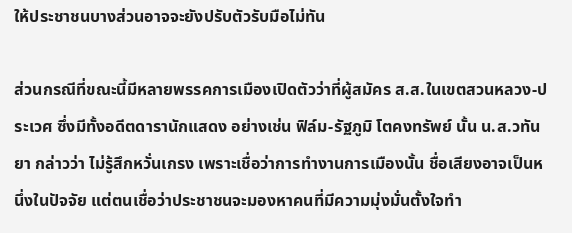ให้ประชาชนบางส่วนอาจจะยังปรับตัวรับมือไม่ทัน

ส่วนกรณีที่ขณะนี้มีหลายพรรคการเมืองเปิดตัวว่าที่ผู้สมัคร ส.ส.ในเขตสวนหลวง-ประเวศ ซึ่งมีทั้งอดีตดารานักแสดง อย่างเช่น ฟิล์ม-รัฐภูมิ โตคงทรัพย์ นั้น น.ส.วทันยา กล่าวว่า ไม่รู้สึกหวั่นเกรง เพราะเชื่อว่าการทำงานการเมืองนั้น ชื่อเสียงอาจเป็นหนึ่งในปัจจัย แต่ตนเชื่อว่าประชาชนจะมองหาคนที่มีความมุ่งมั่นตั้งใจทำ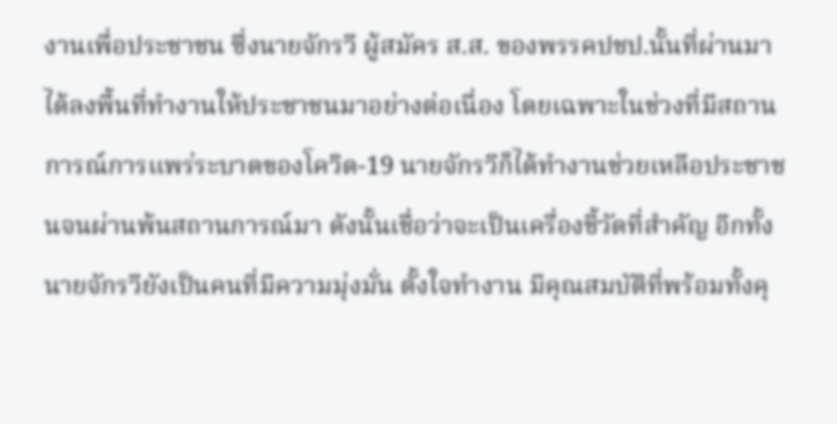งานเพื่อประชาชน ซึ่งนายจักรวี ผู้สมัคร ส.ส. ของพรรคปชป.นั้นที่ผ่านมาได้ลงพื้นที่ทำงานให้ประชาชนมาอย่างต่อเนื่อง โดยเฉพาะในช่วงที่มีสถานการณ์การแพร่ระบาดของโควิด-19 นายจักรวีก็ได้ทำงานช่วยเหลือประชาชนจนผ่านพ้นสถานการณ์มา ดังนั้นเชื่อว่าจะเป็นเครื่องชี้วัดที่สำคัญ อีกทั้งนายจักรวียังเป็นคนที่มีความมุ่งมั่น ตั้งใจทำงาน มีคุณสมบัติที่พร้อมทั้งคุ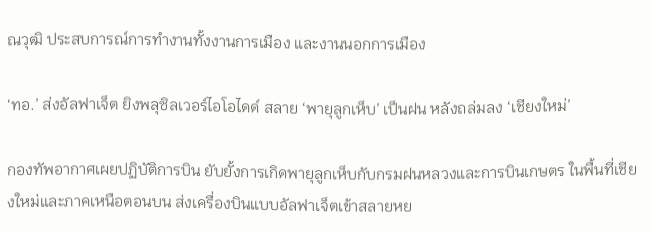ณวุฒิ ประสบการณ์การทำงานทั้งงานการเมือง และงานนอกการเมือง

‘ทอ.’ ส่งอัลฟาเจ็ต ยิงพลุซิลเวอร์ไอโอไดด์ สลาย ‘พายุลูกเห็บ’ เป็นฝน หลังถล่มลง ‘เชียงใหม่’

กองทัพอากาศเผยปฏิบัติการบิน ยับยั้งการเกิดพายุลูกเห็บกับกรมฝนหลวงและการบินเกษตร ในพื้นที่เชียงใหม่และภาคเหนือตอนบน ส่งเครื่องบินแบบอัลฟาเจ็ตเข้าสลายหย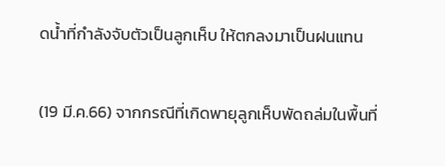ดน้ำที่กำลังจับตัวเป็นลูกเห็บ ให้ตกลงมาเป็นฝนแทน

(19 มี.ค.66) จากกรณีที่เกิดพายุลูกเห็บพัดถล่มในพื้นที่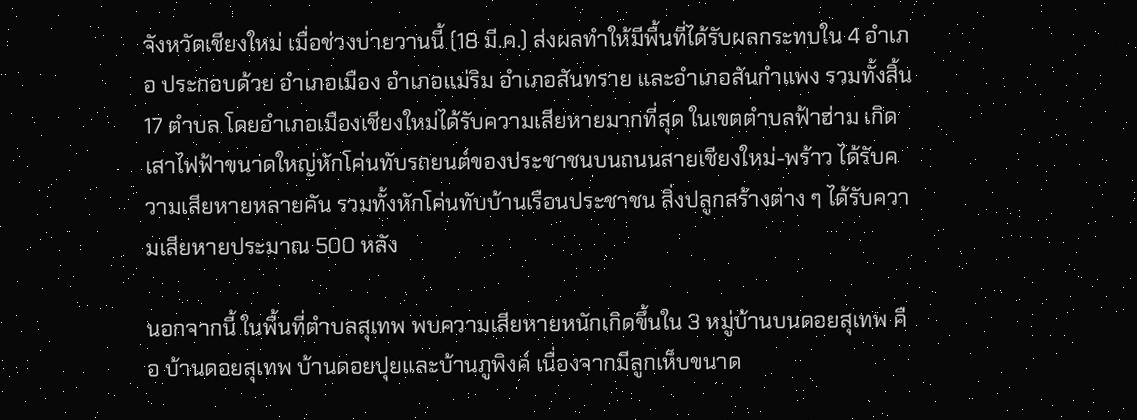จังหวัดเชียงใหม่ เมื่อช่วงบ่ายวานนี้ (18 มี.ค.) ส่งผลทำให้มีพื้นที่ได้รับผลกระทบใน 4 อำเภอ ประกอบด้วย อำเภอเมือง อำเภอแม่ริม อำเภอสันทราย และอำเภอสันกำแพง รวมทั้งสิ้น 17 ตำบล โดยอำเภอเมืองเชียงใหม่ได้รับความเสียหายมากที่สุด ในเขตตำบลฟ้าฮ่าม เกิดเสาไฟฟ้าขนาดใหญ่หักโค่นทับรถยนต์ของประชาชนบนถนนสายเชียงใหม่-พร้าว ได้รับความเสียหายหลายคัน รวมทั้งหักโค่นทับบ้านเรือนประชาชน สิ่งปลูกสร้างต่าง ๆ ได้รับความเสียหายประมาณ 500 หลัง

นอกจากนี้ ในพื้นที่ตำบลสุเทพ พบความเสียหายหนักเกิดขึ้นใน 3 หมู่บ้านบนดอยสุเทพ คือ บ้านดอยสุเทพ บ้านดอยปุยและบ้านภูพิงค์ เนื่องจากมีลูกเห็บขนาด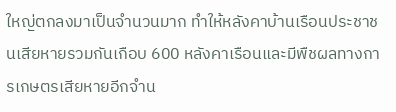ใหญ่ตกลงมาเป็นจำนวนมาก ทำให้หลังคาบ้านเรือนประชาชนเสียหายรวมกันเกือบ 600 หลังคาเรือนและมีพืชผลทางการเกษตรเสียหายอีกจำน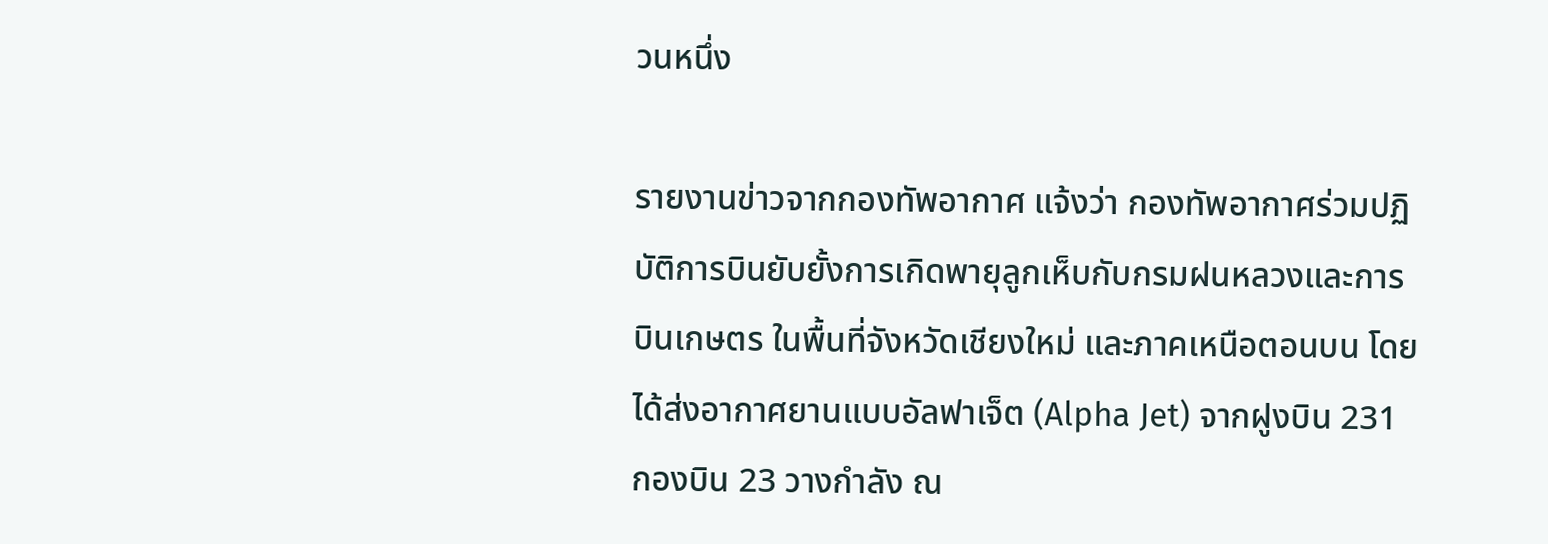วนหนึ่ง

รายงานข่าวจากกองทัพอากาศ แจ้งว่า กองทัพอากาศร่วมปฏิบัติการบินยับยั้งการเกิดพายุลูกเห็บกับกรมฝนหลวงและการบินเกษตร ในพื้นที่จังหวัดเชียงใหม่ และภาคเหนือตอนบน โดยได้ส่งอากาศยานแบบอัลฟาเจ็ต (Alpha Jet) จากฝูงบิน 231 กองบิน 23 วางกำลัง ณ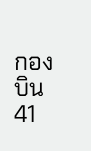กองบิน 41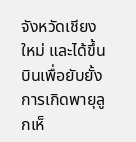จังหวัดเชียงใหม่ และได้ขึ้นบินเพื่อยับยั้งการเกิดพายุลูกเห็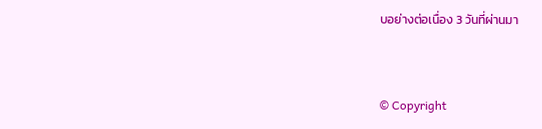บอย่างต่อเนื่อง 3 วันที่ผ่านมา


© Copyright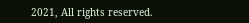2021, All rights reserved.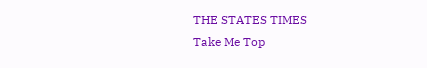THE STATES TIMES
Take Me Top